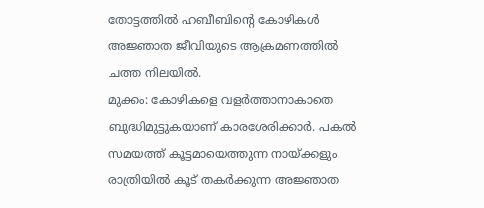തോട്ടത്തിൽ ഹബീബിന്റെ കോഴികൾ അജ്ഞാത ജീവിയുടെ ആക്രമണത്തിൽ ചത്ത നിലയിൽ.
മുക്കം: കോഴികളെ വളർത്താനാകാതെ ബുദ്ധിമുട്ടുകയാണ് കാരശേരിക്കാർ. പകൽ സമയത്ത് കൂട്ടമായെത്തുന്ന നായ്ക്കളും രാത്രിയിൽ കൂട് തകർക്കുന്ന അജ്ഞാത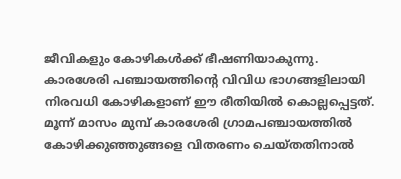ജീവികളും കോഴികൾക്ക് ഭീഷണിയാകുന്നു.
കാരശേരി പഞ്ചായത്തിന്റെ വിവിധ ഭാഗങ്ങളിലായി നിരവധി കോഴികളാണ് ഈ രീതിയിൽ കൊല്ലപ്പെട്ടത്. മൂന്ന് മാസം മുമ്പ് കാരശേരി ഗ്രാമപഞ്ചായത്തിൽ കോഴിക്കുഞ്ഞുങ്ങളെ വിതരണം ചെയ്തതിനാൽ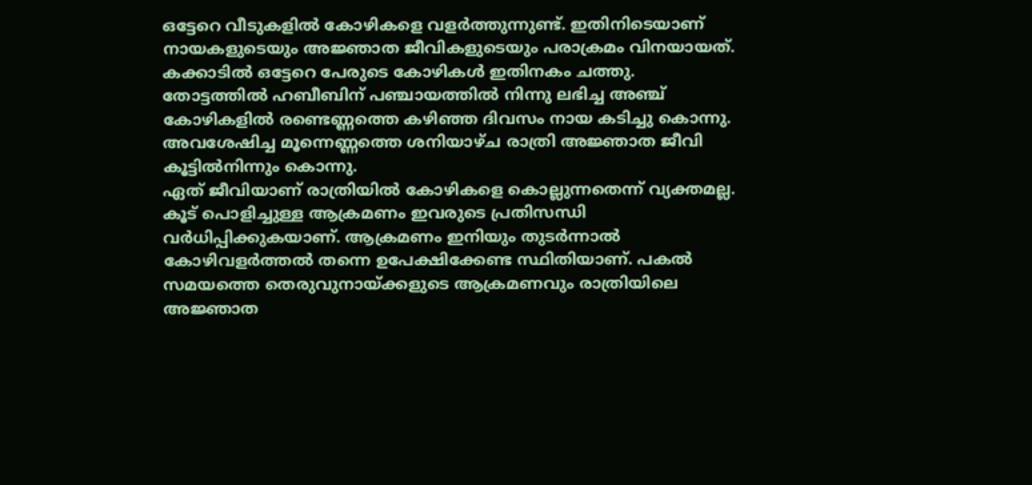ഒട്ടേറെ വീടുകളിൽ കോഴികളെ വളർത്തുന്നുണ്ട്. ഇതിനിടെയാണ് നായകളുടെയും അജ്ഞാത ജീവികളുടെയും പരാക്രമം വിനയായത്.
കക്കാടിൽ ഒട്ടേറെ പേരുടെ കോഴികൾ ഇതിനകം ചത്തു. തോട്ടത്തിൽ ഹബീബിന് പഞ്ചായത്തിൽ നിന്നു ലഭിച്ച അഞ്ച് കോഴികളിൽ രണ്ടെണ്ണത്തെ കഴിഞ്ഞ ദിവസം നായ കടിച്ചു കൊന്നു. അവശേഷിച്ച മൂന്നെണ്ണത്തെ ശനിയാഴ്ച രാത്രി അജ്ഞാത ജീവി കൂട്ടിൽനിന്നും കൊന്നു.
ഏത് ജീവിയാണ് രാത്രിയിൽ കോഴികളെ കൊല്ലുന്നതെന്ന് വ്യക്തമല്ല. കൂട് പൊളിച്ചുള്ള ആക്രമണം ഇവരുടെ പ്രതിസന്ധി വർധിപ്പിക്കുകയാണ്. ആക്രമണം ഇനിയും തുടർന്നാൽ കോഴിവളർത്തൽ തന്നെ ഉപേക്ഷിക്കേണ്ട സ്ഥിതിയാണ്. പകൽ സമയത്തെ തെരുവുനായ്ക്കളുടെ ആക്രമണവും രാത്രിയിലെ അജ്ഞാത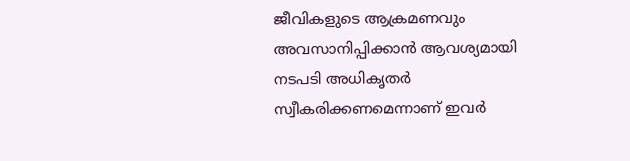ജീവികളുടെ ആക്രമണവും അവസാനിപ്പിക്കാൻ ആവശ്യമായി നടപടി അധികൃതർ സ്വീകരിക്കണമെന്നാണ് ഇവർ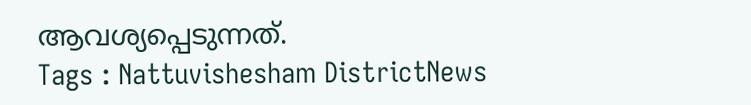ആവശ്യപ്പെടുന്നത്.
Tags : Nattuvishesham DistrictNews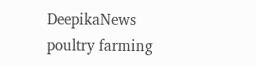DeepikaNews poultry farming